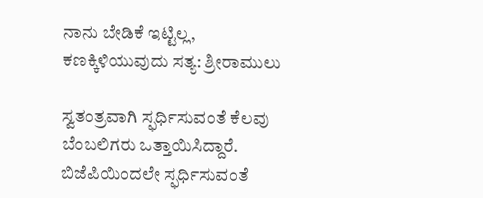ನಾನು ಬೇಡಿಕೆ ಇಟ್ಟಿಲ್ಲ, ಕಣಕ್ಕಿಳಿಯುವುದು ಸತ್ಯ: ಶ್ರೀರಾಮುಲು

ಸ್ವತಂತ್ರವಾಗಿ ಸ್ಫರ್ಧಿಸುವಂತೆ ಕೆಲವು ಬೆಂಬಲಿಗರು ಒತ್ತಾಯಿಸಿದ್ದಾರೆ. ಬಿಜೆಪಿಯಿಂದಲೇ ಸ್ಫರ್ಧಿಸುವಂತೆ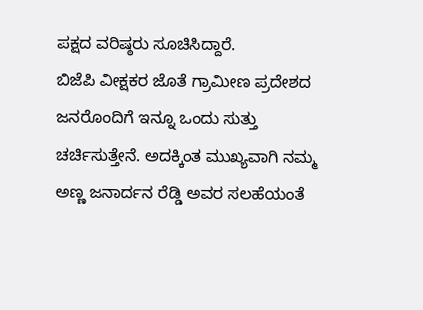ಪಕ್ಷದ ವರಿಷ್ಠರು ಸೂಚಿಸಿದ್ದಾರೆ.
ಬಿಜೆಪಿ ವೀಕ್ಷಕರ ಜೊತೆ ಗ್ರಾಮೀಣ ಪ್ರದೇಶದ ಜನರೊಂದಿಗೆ ಇನ್ನೂ ಒಂದು ಸುತ್ತು ಚರ್ಚಿಸುತ್ತೇನೆ. ಅದಕ್ಕಿಂತ ಮುಖ್ಯವಾಗಿ ನಮ್ಮ ಅಣ್ಣ ಜನಾರ್ದನ ರೆಡ್ಡಿ ಅವರ ಸಲಹೆಯಂತೆ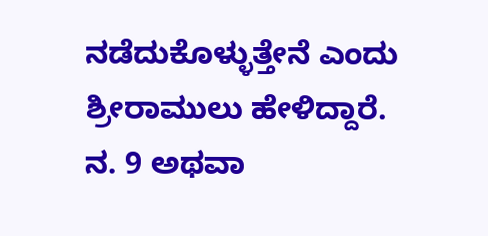ನಡೆದುಕೊಳ್ಳುತ್ತೇನೆ ಎಂದು ಶ್ರೀರಾಮುಲು ಹೇಳಿದ್ದಾರೆ.
ನ. 9 ಅಥವಾ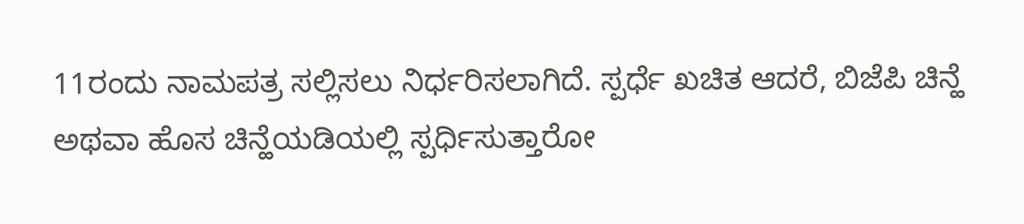11ರಂದು ನಾಮಪತ್ರ ಸಲ್ಲಿಸಲು ನಿರ್ಧರಿಸಲಾಗಿದೆ. ಸ್ಪರ್ಧೆ ಖಚಿತ ಆದರೆ, ಬಿಜೆಪಿ ಚಿನ್ಹೆ ಅಥವಾ ಹೊಸ ಚಿನ್ಹೆಯಡಿಯಲ್ಲಿ ಸ್ಪರ್ಧಿಸುತ್ತಾರೋ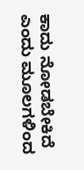ಕಾದು ನೋಡಬೇಕಿದೆ ಎಂದು ಮೂಲಗಳಿಂದ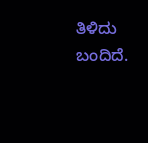ತಿಳಿದು ಬಂದಿದೆ.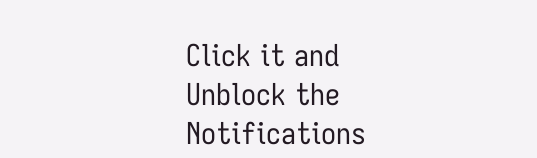Click it and Unblock the Notifications